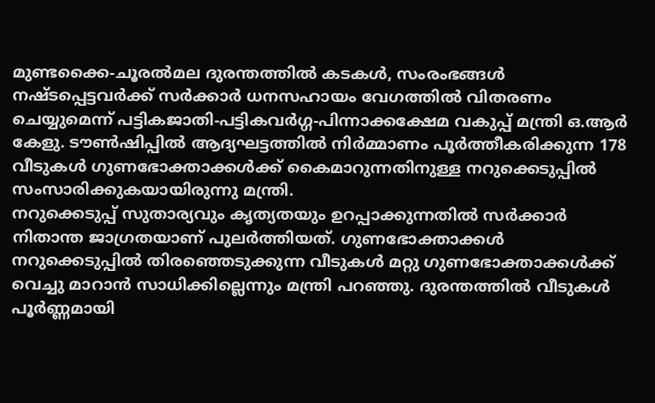മുണ്ടക്കൈ-ചൂരല്‍മല ദുരന്തത്തില്‍ കടകള്‍, സംരംഭങ്ങള്‍ നഷ്ടപ്പെട്ടവര്‍ക്ക് സര്‍ക്കാര്‍ ധനസഹായം വേഗത്തില്‍ വിതരണം ചെയ്യുമെന്ന് പട്ടികജാതി-പട്ടികവര്‍ഗ്ഗ-പിന്നാക്കക്ഷേമ വകുപ്പ് മന്ത്രി ഒ.ആര്‍ കേളു. ടൗണ്‍ഷിപ്പില്‍ ആദ്യഘട്ടത്തില്‍ നിര്‍മ്മാണം പൂര്‍ത്തീകരിക്കുന്ന 178 വീടുകള്‍ ഗുണഭോക്താക്കള്‍ക്ക് കൈമാറുന്നതിനുള്ള നറുക്കെടുപ്പില്‍ സംസാരിക്കുകയായിരുന്നു മന്ത്രി.
നറുക്കെടുപ്പ് സുതാര്യവും കൃത്യതയും ഉറപ്പാക്കുന്നതില്‍ സര്‍ക്കാര്‍ നിതാന്ത ജാഗ്രതയാണ് പുലര്‍ത്തിയത്. ഗുണഭോക്താക്കള്‍ നറുക്കെടുപ്പില്‍ തിരഞ്ഞെടുക്കുന്ന വീടുകള്‍ മറ്റു ഗുണഭോക്താക്കള്‍ക്ക് വെച്ചു മാറാന്‍ സാധിക്കില്ലെന്നും മന്ത്രി പറഞ്ഞു. ദുരന്തത്തില്‍ വീടുകള്‍ പൂര്‍ണ്ണമായി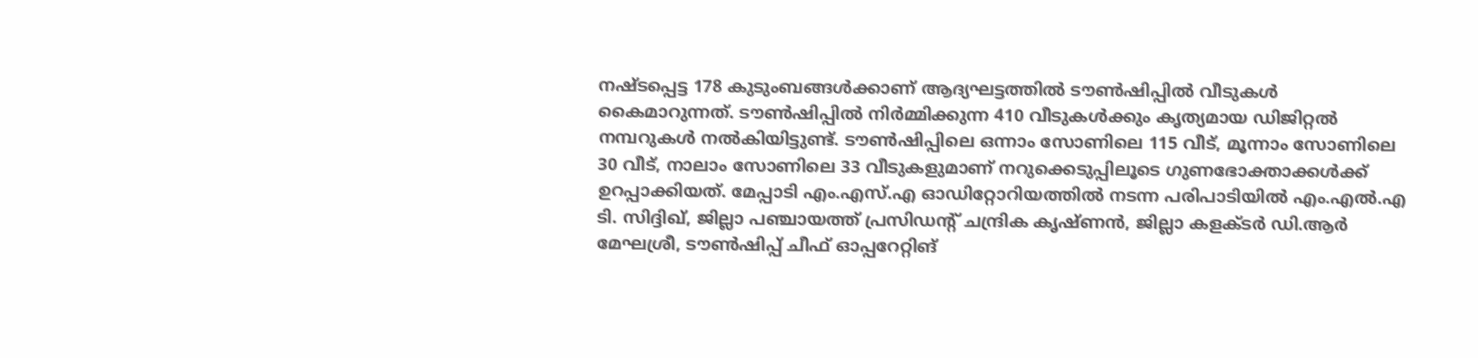നഷ്ടപ്പെട്ട 178 കുടുംബങ്ങള്‍ക്കാണ് ആദ്യഘട്ടത്തില്‍ ടൗണ്‍ഷിപ്പില്‍ വീടുകള്‍ കൈമാറുന്നത്. ടൗണ്‍ഷിപ്പില്‍ നിര്‍മ്മിക്കുന്ന 410 വീടുകള്‍ക്കും കൃത്യമായ ഡിജിറ്റല്‍ നമ്പറുകള്‍ നല്‍കിയിട്ടുണ്ട്. ടൗണ്‍ഷിപ്പിലെ ഒന്നാം സോണിലെ 115 വീട്, മൂന്നാം സോണിലെ 30 വീട്, നാലാം സോണിലെ 33 വീടുകളുമാണ് നറുക്കെടുപ്പിലൂടെ ഗുണഭോക്താക്കള്‍ക്ക് ഉറപ്പാക്കിയത്. മേപ്പാടി എം.എസ്.എ ഓഡിറ്റോറിയത്തില്‍ നടന്ന പരിപാടിയില്‍ എം.എല്‍.എ ടി. സിദ്ദിഖ്, ജില്ലാ പഞ്ചായത്ത് പ്രസിഡന്റ് ചന്ദ്രിക കൃഷ്ണന്‍, ജില്ലാ കളക്ടര്‍ ഡി.ആര്‍ മേഘശ്രീ, ടൗണ്‍ഷിപ്പ് ചീഫ് ഓപ്പറേറ്റിങ്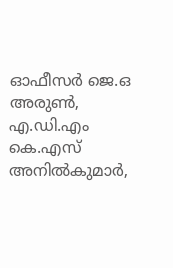ഓഫീസര്‍ ജെ.ഒ അരുണ്‍, എ.ഡി.എം കെ.എസ് അനില്‍കുമാര്‍,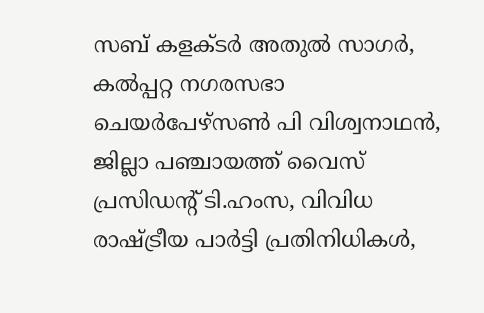സബ് കളക്ടര്‍ അതുല്‍ സാഗര്‍, കല്‍പ്പറ്റ നഗരസഭാ ചെയര്‍പേഴ്‌സണ്‍ പി വിശ്വനാഥന്‍, ജില്ലാ പഞ്ചായത്ത് വൈസ് പ്രസിഡന്റ് ടി.ഹംസ, വിവിധ രാഷ്ട്രീയ പാര്‍ട്ടി പ്രതിനിധികള്‍,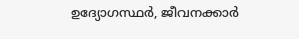ഉദ്യോഗസ്ഥര്‍, ജീവനക്കാര്‍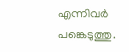എന്നിവര്‍ പങ്കെടുത്തു.